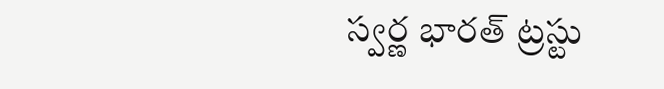స్వ‌ర్ణ భార‌త్ ట్ర‌స్టు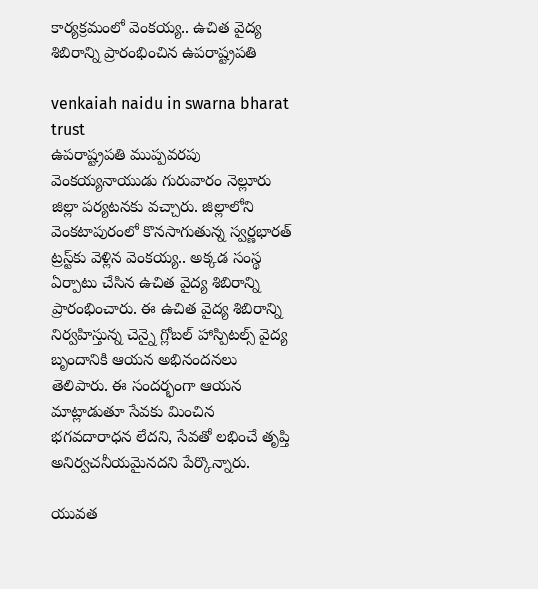కార్యక్రమంలో వెంక‌య్య‌.. ఉచిత వైద్య శిబిరాన్ని ప్రారంభించిన ఉప‌రాష్ట్రప‌తి

venkaiah naidu in swarna bharat trust
ఉప‌రాష్ట్రప‌తి ముప్ప‌వ‌ర‌పు వెంక‌య్య‌నాయుడు గురువారం నెల్లూరు జిల్లా ప‌ర్య‌ట‌న‌కు వ‌చ్చారు. జిల్లాలోని వెంక‌టాపురంలో కొన‌సాగుతున్న స్వ‌ర్ణ‌భార‌త్ ట్ర‌స్ట్‌కు వెళ్లిన వెంక‌య్య‌.. అక్క‌డ సంస్థ ఏర్పాటు చేసిన ఉచిత వైద్య శిబిరాన్ని ప్రారంభించారు. ఈ ఉచిత వైద్య శిబిరాన్ని నిర్వ‌హిస్తున్న చెన్నై గ్లోబ‌ల్ హాస్పిట‌ల్స్ వైద్య బృందానికి ఆయ‌న అభినంద‌న‌లు తెలిపారు. ఈ సంద‌ర్భంగా ఆయ‌న మాట్లాడుతూ సేవ‌కు మించిన భ‌గ‌వ‌దారాధ‌న లేద‌ని, సేవ‌తో ల‌భించే తృప్తి అనిర్వ‌చ‌నీయ‌మైన‌ద‌ని పేర్కొన్నారు.

యువ‌త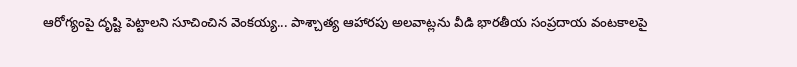ఆరోగ్యంపై దృష్టి పెట్టాల‌ని సూచించిన వెంక‌య్య‌... పాశ్చాత్య ఆహార‌పు అల‌వాట్ల‌ను వీడి భార‌తీయ సంప్ర‌దాయ వంట‌కాల‌పై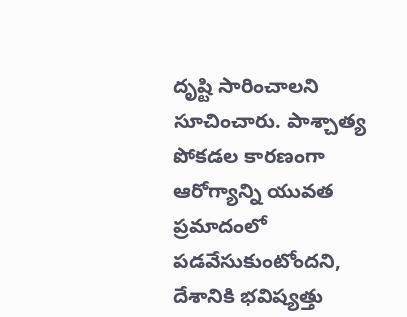దృష్టి సారించాల‌ని సూచించారు. పాశ్చాత్య పోక‌డ‌ల కార‌ణంగా ఆరోగ్యాన్ని యువ‌త ప్ర‌మాదంలో ప‌డ‌వేసుకుంటోంద‌ని, దేశానికి భ‌విష్య‌త్తు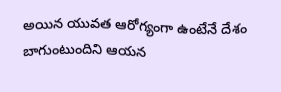అయిన యువ‌త ఆరోగ్యంగా ఉంటేనే దేశం బాగుంటుందిని ఆయన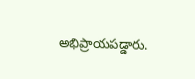అభిప్రాయ‌ప‌డ్డారు.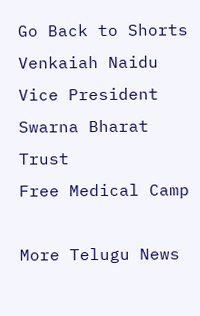Go Back to Shorts
Venkaiah Naidu
Vice President
Swarna Bharat Trust
Free Medical Camp

More Telugu News